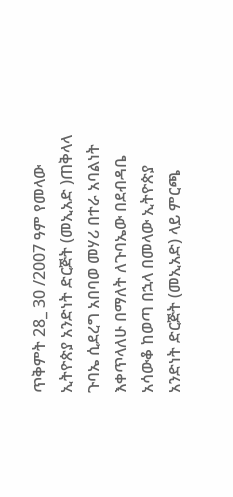ጥቅምት 28_ 30 /2007 ዓም የመላው ኢትዮጵያ አንድነት ድርጅት (መኢአድ )ጠቅላላ ጉባኤ ሲደረግ አበባወ መሃሪ በተራ አባልነት እቀጥላለሁ በማለት ለጉባኤው በደብዳቤ አሳውቆ ከወጣ በኋላ በመላው ኢትዮጵያ አንድነት ድርጅት (መኢአድ) ላይ ምርጫ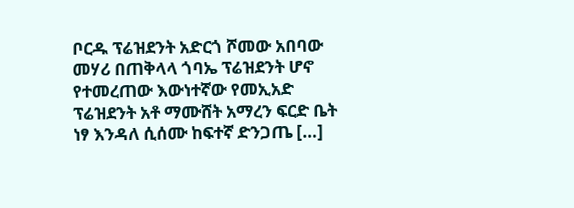ቦርዱ ፕሬዝደንት አድርጎ ሾመው አበባው መሃሪ በጠቅላላ ጎባኤ ፕሬዝደንት ሆኖ የተመረጠው እውነተኛው የመኢአድ ፕሬዝደንት አቶ ማሙሸት አማረን ፍርድ ቤት ነፃ እንዳለ ሲሰሙ ከፍተኛ ድንጋጤ […]